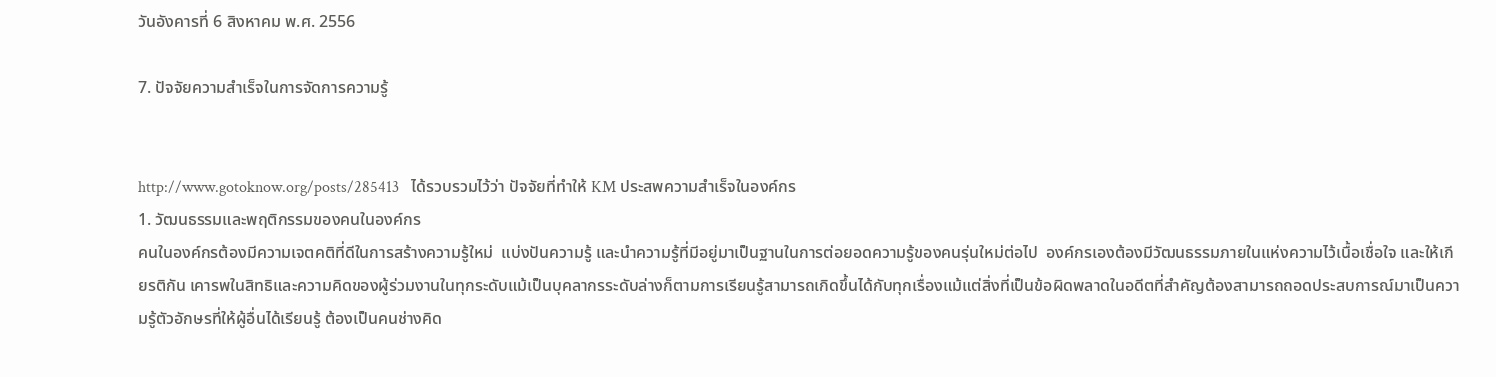วันอังคารที่ 6 สิงหาคม พ.ศ. 2556

7. ปัจจัยความสำเร็จในการจัดการความรู้


http://www.gotoknow.org/posts/285413   ได้รวบรวมไว้ว่า ปัจจัยที่ทำให้ KM ประสพความสำเร็จในองค์กร
1. วัฒนธรรมและพฤติกรรมของคนในองค์กร
คนในองค์กรต้องมีความเจตคติที่ดีในการสร้างความรู้ใหม่  แบ่งปันความรู้ และนำความรู้ที่มีอยู่มาเป็นฐานในการต่อยอดความรู้ของคนรุ่นใหม่ต่อไป  องค์กรเองต้องมีวัฒนธรรมภายในแห่งความไว้เนื้อเชื่อใจ และให้เกียรติกัน เคารพในสิทธิและความคิดของผู้ร่วมงานในทุกระดับแม้เป็นบุคลากรระดับล่างก็ตามการเรียนรู้สามารถเกิดขึ้นได้กับทุกเรื่องแม้แต่สิ่งที่เป็นข้อผิดพลาดในอดีตที่สำคัญต้องสามารถถอดประสบการณ์มาเป็นความรู้ตัวอักษรที่ให้ผู้อื่นได้เรียนรู้ ต้องเป็นคนช่างคิด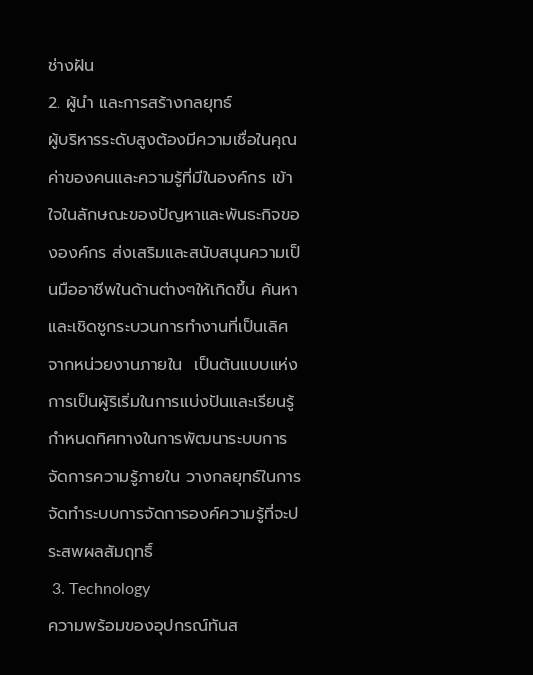ช่างฝัน
2. ผู้นำ และการสร้างกลยุทธ์
ผู้บริหารระดับสูงต้องมีความเชื่อในคุณค่าของคนและความรู้ที่มีในองค์กร เข้าใจในลักษณะของปัญหาและพันธะกิจขององค์กร ส่งเสริมและสนับสนุนความเป็นมืออาชีพในด้านต่างๆให้เกิดขึ้น ค้นหาและเชิดชูกระบวนการทำงานที่เป็นเลิศจากหน่วยงานภายใน  เป็นต้นแบบแห่งการเป็นผู้ริเริ่มในการแบ่งปันและเรียนรู้  กำหนดทิศทางในการพัฒนาระบบการจัดการความรู้ภายใน วางกลยุทธ์ในการจัดทำระบบการจัดการองค์ความรู้ที่จะประสพผลสัมฤทธิ์
 3. Technology
ความพร้อมของอุปกรณ์ทันส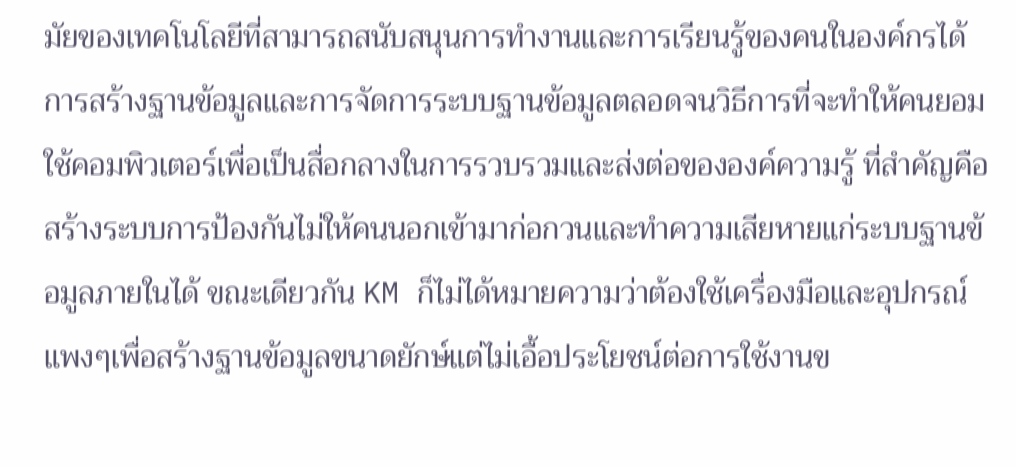มัยของเทคโนโลยีที่สามารถสนับสนุนการทำงานและการเรียนรู้ของคนในองค์กรได้ การสร้างฐานข้อมูลและการจัดการระบบฐานข้อมูลตลอดจนวิธีการที่จะทำให้คนยอมใช้คอมพิวเตอร์เพื่อเป็นสื่อกลางในการรวบรวมและส่งต่อขององค์ความรู้ ที่สำคัญคือสร้างระบบการป้องกันไม่ให้คนนอกเข้ามาก่อกวนและทำความเสียหายแก่ระบบฐานข้อมูลภายในได้ ขณะเดียวกัน KM ก็ไม่ได้หมายความว่าต้องใช้เครื่องมือและอุปกรณ์แพงๆเพื่อสร้างฐานข้อมูลขนาดยักษ์แต่ไม่เอื้อประโยชน์ต่อการใช้งานข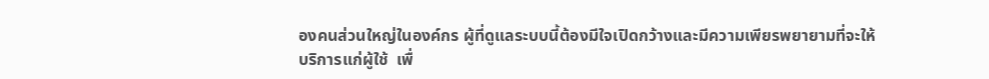องคนส่วนใหญ่ในองค์กร ผู้ที่ดูแลระบบนี้ต้องมีใจเปิดกว้างและมีความเพียรพยายามที่จะให้บริการแก่ผู้ใช้  เพื่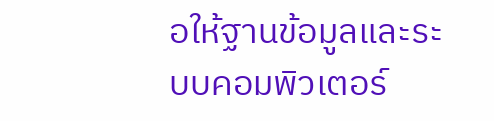อให้ฐานข้อมูลและระบบคอมพิวเตอร์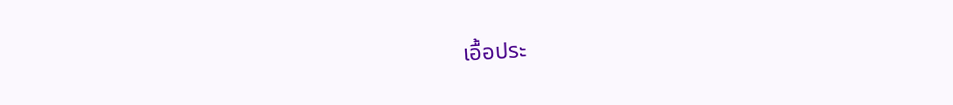เอื้อประ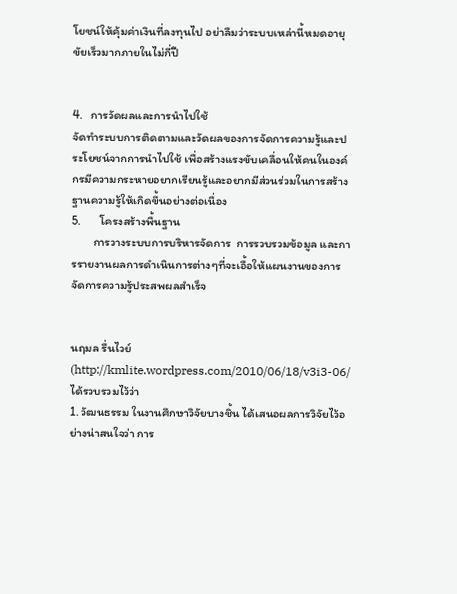โยชน์ให้คุ้มค่าเงินที่ลงทุนไป อย่าลืมว่าระบบเหล่านี้หมดอายุขัยเร็วมากภายในไม่กี่ปี


4.   การวัดผลและการนำไปใช้
จัดทำระบบการติดตามและวัดผลของการจัดการความรู้และประโยชน์จากการนำไปใช้ เพื่อสร้างแรงขับเคลื่อนให้คนในองค์กรมีความกระหายอยากเรียนรู้และอยากมีส่วนร่วมในการสร้างฐานความรู้ให้เกิดขึ้นอย่างต่อเนื่อง
5.       โครงสร้างพื้นฐาน
        การวางระบบการบริหารจัดการ  การรวบรวมข้อมูล และการรายงานผลการดำเนินการต่างๆที่จะเอื้อให้แผนงานของการจัดการความรู้ประสพผลสำเร็จ


นฤมล รื่นไวย์ (http://kmlite.wordpress.com/2010/06/18/v3i3-06/ได้รวบรวมไว้ว่า
1. วัฒนธรรม ในงานศึกษาวิจัยบางชิ้น ได้เสนอผลการวิจัยไว้อย่างน่าสนใจว่า การ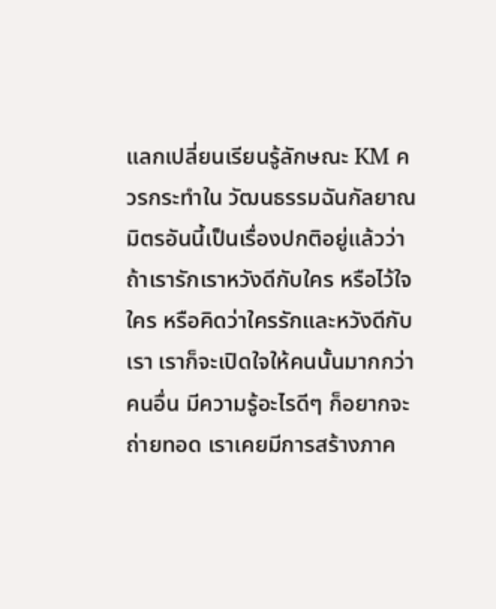แลกเปลี่ยนเรียนรู้ลักษณะ KM ควรกระทำใน วัฒนธรรมฉันกัลยาณมิตรอันนี้เป็นเรื่องปกติอยู่แล้วว่า ถ้าเรารักเราหวังดีกับใคร หรือไว้ใจใคร หรือคิดว่าใครรักและหวังดีกับเรา เราก็จะเปิดใจให้คนนั้นมากกว่าคนอื่น มีความรู้อะไรดีๆ ก็อยากจะถ่ายทอด เราเคยมีการสร้างภาค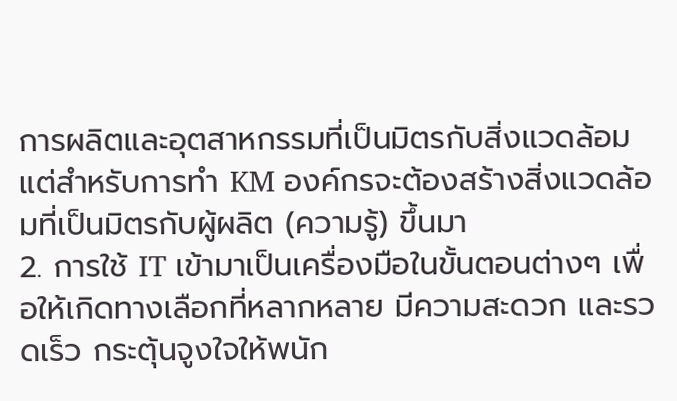การผลิตและอุตสาหกรรมที่เป็นมิตรกับสิ่งแวดล้อม แต่สำหรับการทำ KM องค์กรจะต้องสร้างสิ่งแวดล้อมที่เป็นมิตรกับผู้ผลิต (ความรู้) ขึ้นมา
2. การใช้ IT เข้ามาเป็นเครื่องมือในขั้นตอนต่างๆ เพื่อให้เกิดทางเลือกที่หลากหลาย มีความสะดวก และรวดเร็ว กระตุ้นจูงใจให้พนัก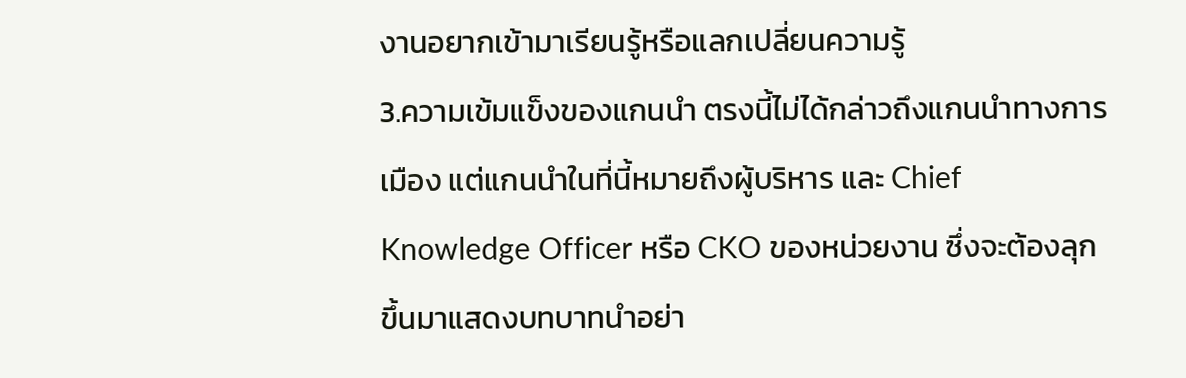งานอยากเข้ามาเรียนรู้หรือแลกเปลี่ยนความรู้
3.ความเข้มแข็งของแกนนำ ตรงนี้ไม่ได้กล่าวถึงแกนนำทางการเมือง แต่แกนนำในที่นี้หมายถึงผู้บริหาร และ Chief Knowledge Officer หรือ CKO ของหน่วยงาน ซึ่งจะต้องลุกขึ้นมาแสดงบทบาทนำอย่า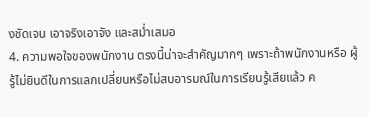งชัดเจน เอาจริงเอาจัง และสม่ำเสมอ
4. ความพอใจของพนักงาน ตรงนี้น่าจะสำคัญมากๆ เพราะถ้าพนักงานหรือ ผู้รู้ไม่ยินดีในการแลกเปลี่ยนหรือไม่สบอารมณ์ในการเรียนรู้เสียแล้ว ค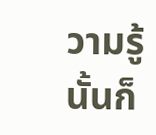วามรู้นั้นก็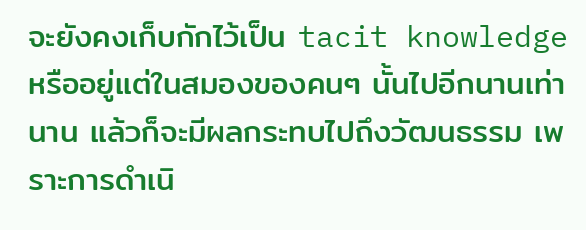จะยังคงเก็บกักไว้เป็น tacit knowledge หรืออยู่แต่ในสมองของคนๆ นั้นไปอีกนานเท่านาน แล้วก็จะมีผลกระทบไปถึงวัฒนธรรม เพราะการดำเนิ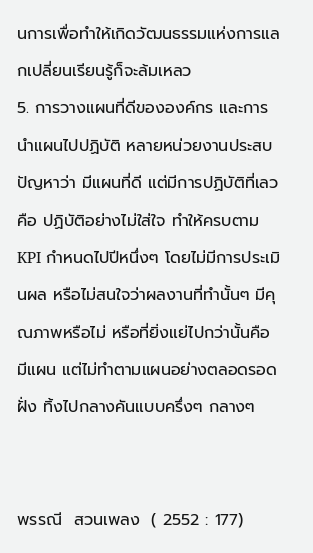นการเพื่อทำให้เกิดวัฒนธรรมแห่งการแลกเปลี่ยนเรียนรู้ก็จะล้มเหลว
5. การวางแผนที่ดีขององค์กร และการนำแผนไปปฏิบัติ หลายหน่วยงานประสบปัญหาว่า มีแผนที่ดี แต่มีการปฏิบัติที่เลว คือ ปฏิบัติอย่างไม่ใส่ใจ ทำให้ครบตาม KPI กำหนดไปปีหนึ่งๆ โดยไม่มีการประเมินผล หรือไม่สนใจว่าผลงานที่ทำนั้นๆ มีคุณภาพหรือไม่ หรือที่ยิ่งแย่ไปกว่านั้นคือ มีแผน แต่ไม่ทำตามแผนอย่างตลอดรอดฝั่ง ทิ้งไปกลางคันแบบครึ่งๆ กลางๆ


พรรณี  สวนเพลง  ( 2552 : 177)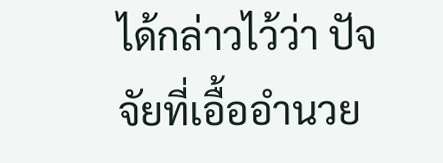ได้กล่าวไว้ว่า ปัจจัยที่เอื้ออำนวย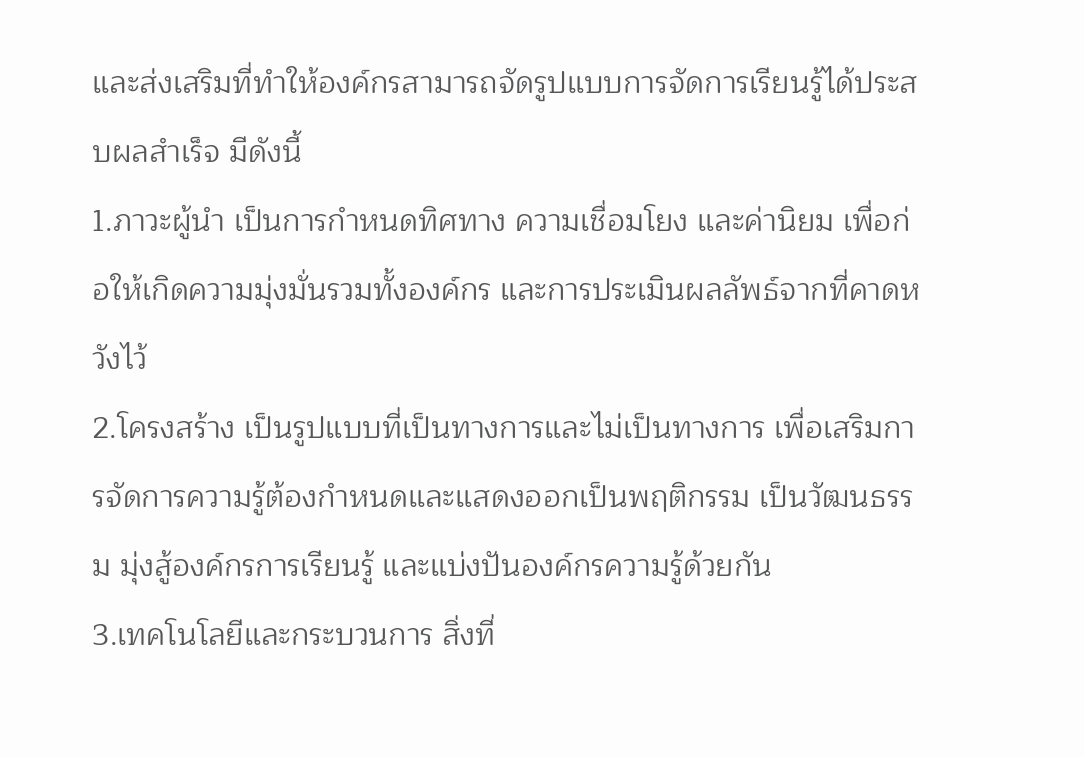และส่งเสริมที่ทำให้องค์กรสามารถจัดรูปแบบการจัดการเรียนรู้ได้ประสบผลสำเร็จ มีดังนี้
1.ภาวะผู้นำ เป็นการกำหนดทิศทาง ความเชื่อมโยง และค่านิยม เพื่อก่อให้เกิดความมุ่งมั่นรวมทั้งองค์กร และการประเมินผลลัพธ์จากที่คาดหวังไว้
2.โครงสร้าง เป็นรูปแบบที่เป็นทางการและไม่เป็นทางการ เพื่อเสริมการจัดการความรู้ต้องกำหนดและแสดงออกเป็นพฤติกรรม เป็นวัฒนธรรม มุ่งสู้องค์กรการเรียนรู้ และแบ่งปันองค์กรความรู้ด้วยกัน
3.เทคโนโลยีและกระบวนการ สิ่งที่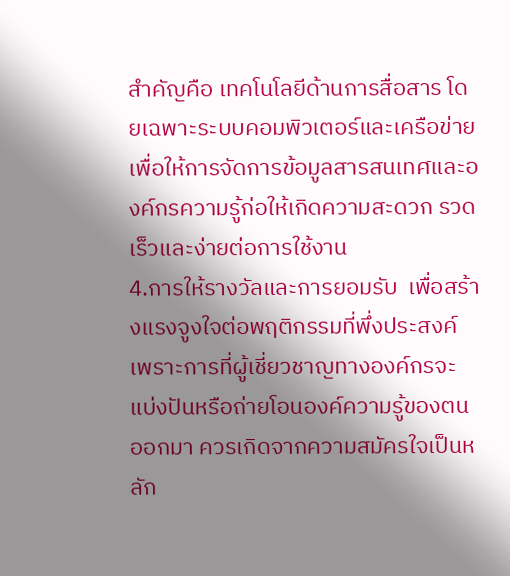สำคัญคือ เทคโนโลยีด้านการสื่อสาร โดยเฉพาะระบบคอมพิวเตอร์และเครือข่าย เพื่อให้การจัดการข้อมูลสารสนเทศและองค์กรความรู้ก่อให้เกิดความสะดวก รวดเร็วและง่ายต่อการใช้งาน
4.การให้รางวัลและการยอมรับ  เพื่อสร้างแรงจูงใจต่อพฤติกรรมที่พึ่งประสงค์เพราะการที่ผู้เชี่ยวชาญทางองค์กรจะแบ่งปันหรือถ่ายโอนองค์ความรู้ของตนออกมา ควรเกิดจากความสมัครใจเป็นหลัก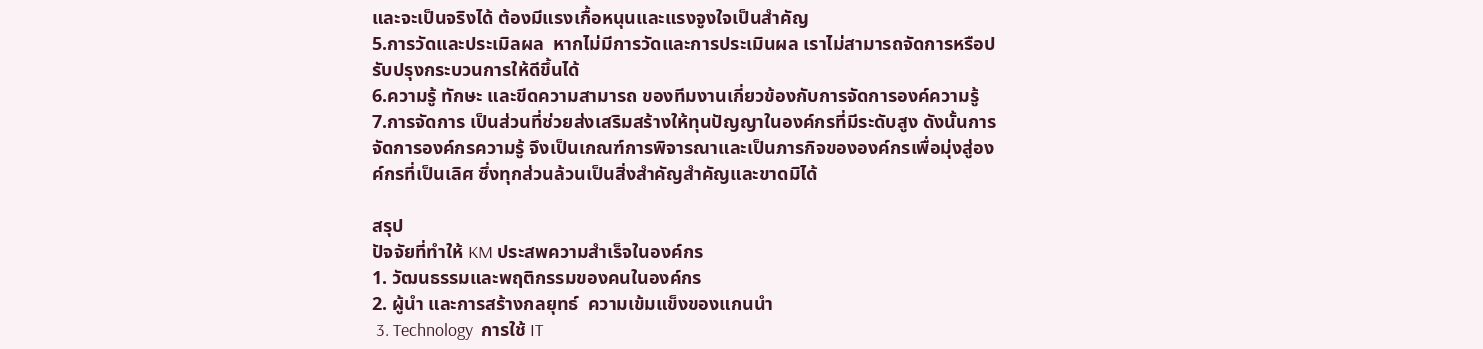และจะเป็นจริงได้ ต้องมีแรงเกื้อหนุนและแรงจูงใจเป็นสำคัญ
5.การวัดและประเมิลผล  หากไม่มีการวัดและการประเมินผล เราไม่สามารถจัดการหรือปรับปรุงกระบวนการให้ดีขึ้นได้
6.ความรู้ ทักษะ และขีดความสามารถ ของทีมงานเกี่ยวข้องกับการจัดการองค์ความรู้
7.การจัดการ เป็นส่วนที่ช่วยส่งเสริมสร้างให้ทุนปัญญาในองค์กรที่มีระดับสูง ดังนั้นการจัดการองค์กรความรู้ จึงเป็นเกณฑ์การพิจารณาและเป็นภารกิจขององค์กรเพื่อมุ่งสู่องค์กรที่เป็นเลิศ ซึ่งทุกส่วนล้วนเป็นสิ่งสำคัญสำคัญและขาดมิได้

สรุป
ปัจจัยที่ทำให้ KM ประสพความสำเร็จในองค์กร
1. วัฒนธรรมและพฤติกรรมของคนในองค์กร
2. ผู้นำ และการสร้างกลยุทธ์  ความเข้มแข็งของแกนนำ
 3. Technology  การใช้ IT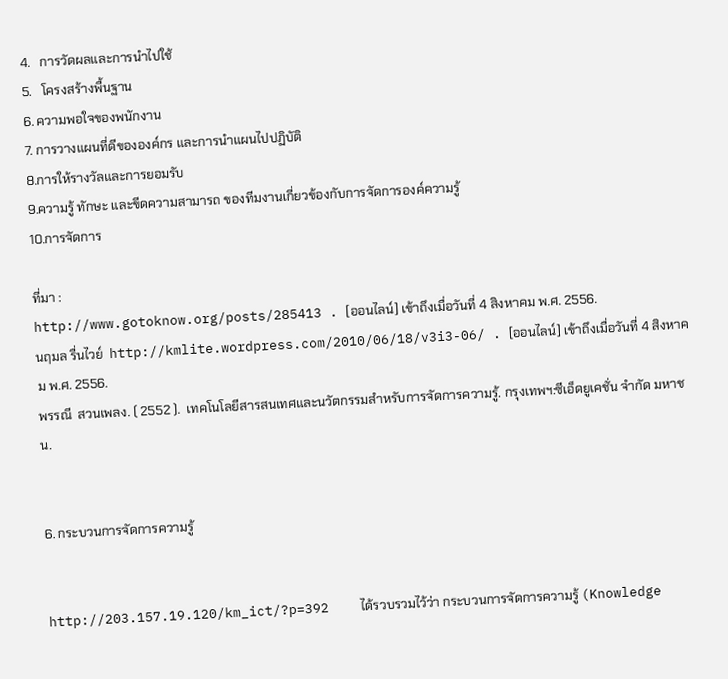4.   การวัดผลและการนำไปใช้
5.   โครงสร้างพื้นฐาน
6. ความพอใจของพนักงาน
7. การวางแผนที่ดีขององค์กร และการนำแผนไปปฏิบัติ
8.การให้รางวัลและการยอมรับ
9.ความรู้ ทักษะ และขีดความสามารถ ของทีมงานเกี่ยวข้องกับการจัดการองค์ความรู้
10.การจัดการ

ที่มา :
http://www.gotoknow.org/posts/285413 . [ออนไลน์] เข้าถึงเมื่อวันที่ 4 สิงหาคม พ.ศ. 2556.
นฤมล รื่นไวย์  http://kmlite.wordpress.com/2010/06/18/v3i3-06/ . [ออนไลน์] เข้าถึงเมื่อวันที่ 4 สิงหาคม พ.ศ. 2556.
พรรณี  สวนเพลง. ( 2552 ).  เทคโนโลยีสารสนเทศและนวัตกรรมสำหรับการจัดการความรู้. กรุงเทพฯ:ซีเอ็ดยูเคชั่น จำกัด มหาชน.


6. กระบวนการจัดการความรู้


http://203.157.19.120/km_ict/?p=392    ได้รวบรวมไว้ว่า กระบวนการจัดการความรู้ (Knowledge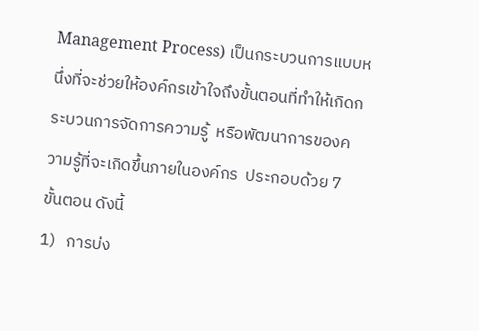Management Process) เป็นกระบวนการแบบหนึ่งที่จะช่วยให้องค์กรเข้าใจถึงขั้นตอนที่ทำให้เกิดกระบวนการจัดการความรู้  หรือพัฒนาการของความรู้ที่จะเกิดขึ้นภายในองค์กร  ประกอบด้วย 7 ขั้นตอน ดังนี้
1)   การบ่ง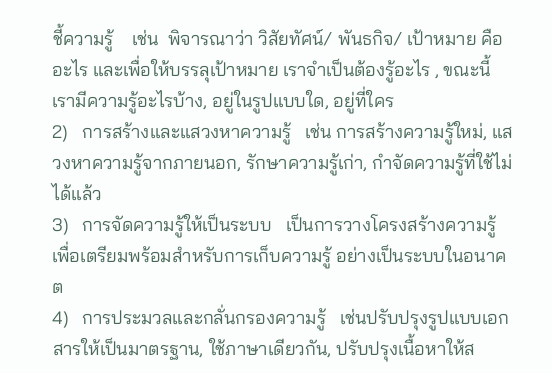ชี้ความรู้    เช่น  พิจารณาว่า วิสัยทัศน์/ พันธกิจ/ เป้าหมาย คืออะไร และเพื่อให้บรรลุเป้าหมาย เราจำเป็นต้องรู้อะไร , ขณะนี้เรามีความรู้อะไรบ้าง, อยู่ในรูปแบบใด, อยู่ที่ใคร
2)   การสร้างและแสวงหาความรู้   เช่น การสร้างความรู้ใหม่, แสวงหาความรู้จากภายนอก, รักษาความรู้เก่า, กำจัดความรู้ที่ใช้ไม่ได้แล้ว
3)   การจัดความรู้ให้เป็นระบบ   เป็นการวางโครงสร้างความรู้  เพื่อเตรียมพร้อมสำหรับการเก็บความรู้ อย่างเป็นระบบในอนาคต
4)   การประมวลและกลั่นกรองความรู้   เช่นปรับปรุงรูปแบบเอกสารให้เป็นมาตรฐาน, ใช้ภาษาเดียวกัน, ปรับปรุงเนื้อหาให้ส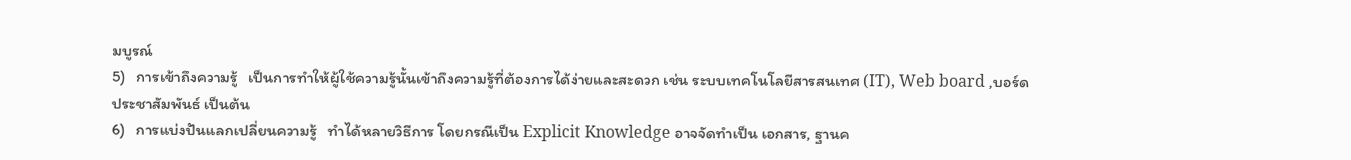มบูรณ์
5)   การเข้าถึงความรู้   เป็นการทำให้ผู้ใช้ความรู้นั้นเข้าถึงความรู้ที่ต้องการได้ง่ายและสะดวก เช่น ระบบเทคโนโลยีสารสนเทศ (IT), Web board ,บอร์ดประชาสัมพันธ์ เป็นต้น
6)   การแบ่งปันแลกเปลี่ยนความรู้   ทำได้หลายวิธีการ โดยกรณีเป็น Explicit Knowledge อาจจัดทำเป็น เอกสาร, ฐานค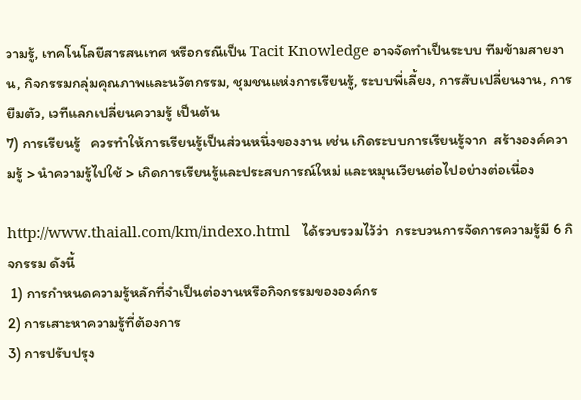วามรู้, เทคโนโลยีสารสนเทศ หรือกรณีเป็น Tacit Knowledge อาจจัดทำเป็นระบบ ทีมข้ามสายงาน, กิจกรรมกลุ่มคุณภาพและนวัตกรรม, ชุมชนแห่งการเรียนรู้, ระบบพี่เลี้ยง, การสับเปลี่ยนงาน, การยืมตัว, เวทีแลกเปลี่ยนความรู้ เป็นต้น
7) การเรียนรู้   ควรทำให้การเรียนรู้เป็นส่วนหนึ่งของงาน เช่น เกิดระบบการเรียนรู้จาก  สร้างองค์ความรู้ > นำความรู้ไปใช้ > เกิดการเรียนรู้และประสบการณ์ใหม่ และหมุนเวียนต่อไปอย่างต่อเนื่อง

http://www.thaiall.com/km/indexo.html   ได้รวบรวมไว้ว่า  กระบวนการจัดการความรู้มี 6 กิจกรรม ดังนี้
 1) การกำหนดความรู้หลักที่จำเป็นต่องานหรือกิจกรรมขององค์กร
2) การเสาะหาความรู้ที่ต้องการ
3) การปรับปรุง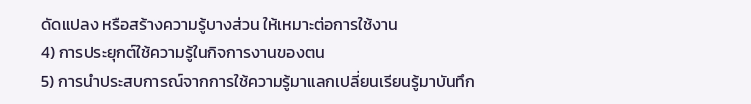ดัดแปลง หรือสร้างความรู้บางส่วน ให้เหมาะต่อการใช้งาน
4) การประยุกต์ใช้ความรู้ในกิจการงานของตน
5) การนำประสบการณ์จากการใช้ความรู้มาแลกเปลี่ยนเรียนรู้มาบันทึก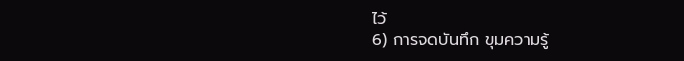ไว้
6) การจดบันทึก ขุมความรู้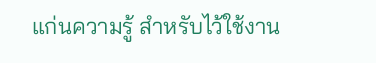แก่นความรู้ สำหรับไว้ใช้งาน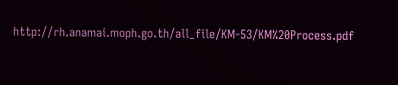http://rh.anamai.moph.go.th/all_file/KM-53/KM%20Process.pdf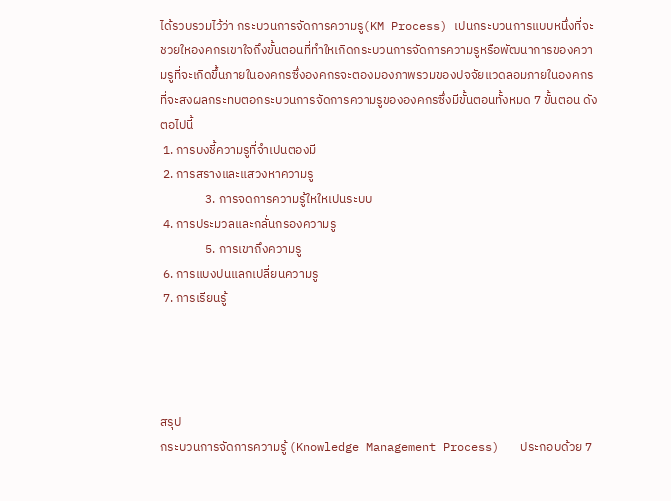ได้รวบรวมไว้ว่า กระบวนการจัดการความรู(KM Process) เปนกระบวนการแบบหนึ่งที่จะชวยใหองคกรเขาใจถึงขั้นตอนที่ทําใหเกิดกระบวนการจัดการความรูหรือพัฒนาการของความรูที่จะเกิดขึ้นภายในองคกรซึ่งองคกรจะตองมองภาพรวมของปจจัยแวดลอมภายในองคกรที่จะสงผลกระทบตอกระบวนการจัดการความรูขององคกรซึ่งมีขั้นตอนทั้งหมด 7 ขั้นตอน ดังตอไปนี้
 1. การบงชี้ความรูที่จําเปนตองมี
 2. การสรางและแสวงหาความรู
                3. การจดการความรู้ใหใหเปนระบบ
 4. การประมวลและกลั่นกรองความรู
                5. การเขาถึงความรู
 6. การแบงปนแลกเปลี่ยนความรู
 7. การเรียนรู้




สรุป
กระบวนการจัดการความรู้ (Knowledge Management Process)   ประกอบด้วย 7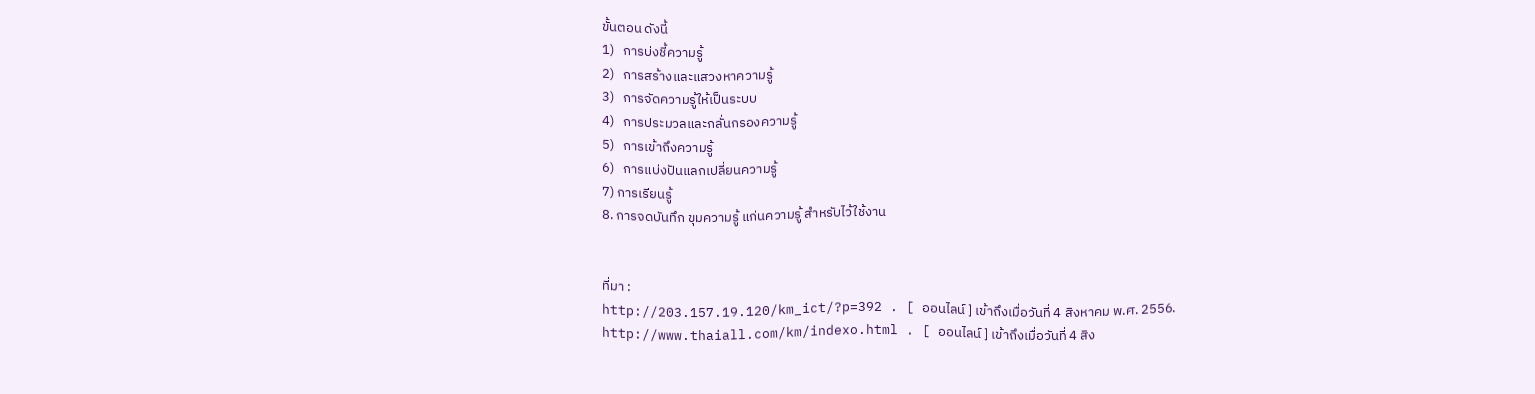ขั้นตอน ดังนี้
1)   การบ่งชี้ความรู้
2)   การสร้างและแสวงหาความรู้
3)   การจัดความรู้ให้เป็นระบบ
4)   การประมวลและกลั่นกรองความรู้
5)   การเข้าถึงความรู้
6)   การแบ่งปันแลกเปลี่ยนความรู้
7) การเรียนรู้
8. การจดบันทึก ขุมความรู้ แก่นความรู้ สำหรับไว้ใช้งาน


ที่มา :
http://203.157.19.120/km_ict/?p=392 . [ ออนไลน์ ] เข้าถึงเมื่อวันที่ 4 สิงหาคม พ.ศ. 2556.
http://www.thaiall.com/km/indexo.html . [ ออนไลน์ ] เข้าถึงเมื่อวันที่ 4 สิง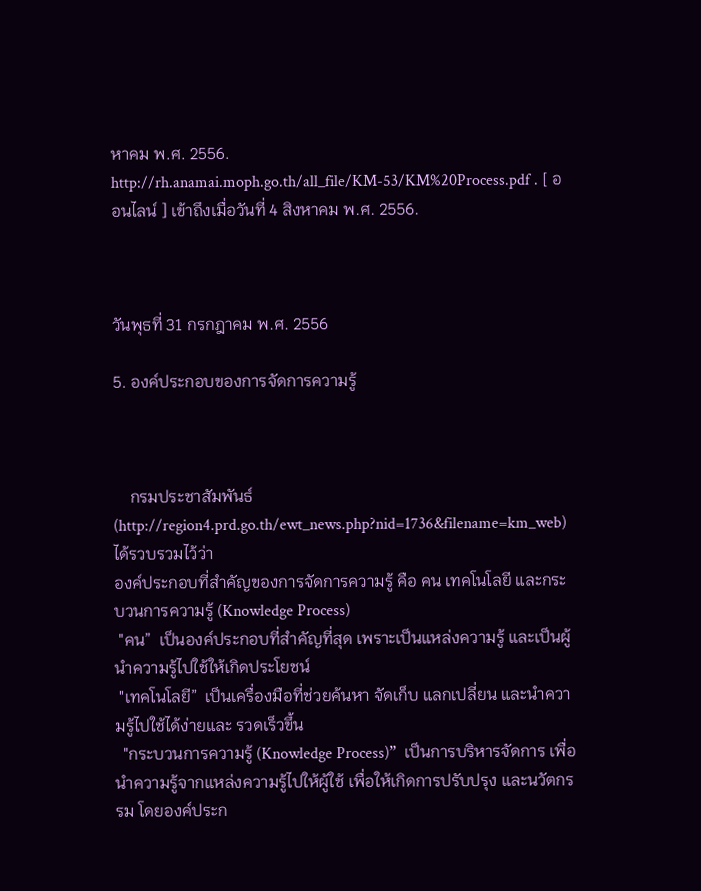หาคม พ.ศ. 2556.
http://rh.anamai.moph.go.th/all_file/KM-53/KM%20Process.pdf . [ ออนไลน์ ] เข้าถึงเมื่อวันที่ 4 สิงหาคม พ.ศ. 2556.



วันพุธที่ 31 กรกฎาคม พ.ศ. 2556

5. องค์ประกอบของการจัดการความรู้



    กรมประชาสัมพันธ์ (http://region4.prd.go.th/ewt_news.php?nid=1736&filename=km_web)   ได้รวบรวมไว้ว่า
องค์ประกอบที่สำคัญของการจัดการความรู้ คือ คน เทคโนโลยี และกระบวนการความรู้ (Knowledge Process)
 "คน”  เป็นองค์ประกอบที่สำคัญที่สุด เพราะเป็นแหล่งความรู้ และเป็นผู้นำความรู้ไปใช้ให้เกิดประโยชน์
 "เทคโนโลยี”  เป็นเครื่องมือที่ช่วยค้นหา จัดเก็บ แลกเปลี่ยน และนำความรู้ไปใช้ได้ง่ายและ รวดเร็วขึ้น
  "กระบวนการความรู้ (Knowledge Process)”  เป็นการบริหารจัดการ เพื่อนำความรู้จากแหล่งความรู้ไปให้ผู้ใช้ เพื่อให้เกิดการปรับปรุง และนวัตกรรม โดยองค์ประก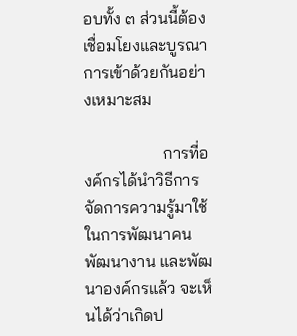อบทั้ง ๓ ส่วนนี้ต้องเชื่อมโยงและบูรณาการเข้าด้วยกันอย่างเหมาะสม

                   การที่องค์กรได้นำวิธีการจัดการความรู้มาใช้ในการพัฒนาคน พัฒนางาน และพัฒนาองค์กรแล้ว จะเห็นได้ว่าเกิดป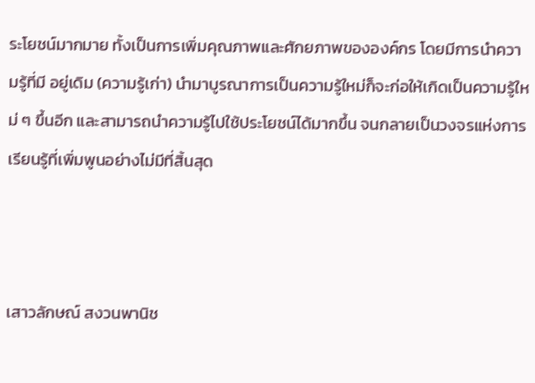ระโยชน์มากมาย ทั้งเป็นการเพิ่มคุณภาพและศักยภาพขององค์กร โดยมีการนำความรู้ที่มี อยู่เดิม (ความรู้เก่า) นำมาบูรณาการเป็นความรู้ใหม่ก็จะก่อให้เกิดเป็นความรู้ใหม่ ๆ ขึ้นอีก และสามารถนำความรู้ไปใช้ประโยชน์ได้มากขึ้น จนกลายเป็นวงจรแห่งการเรียนรู้ที่เพิ่มพูนอย่างไม่มีที่สิ้นสุด



เสาวลักษณ์ สงวนพานิช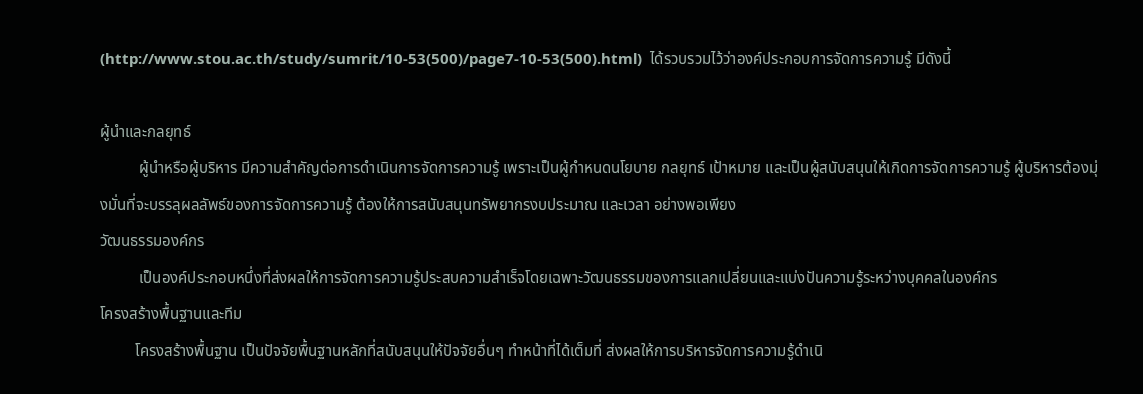(http://www.stou.ac.th/study/sumrit/10-53(500)/page7-10-53(500).html)  ได้รวบรวมไว้ว่าองค์ประกอบการจัดการความรู้ มีดังนี้

ผู้นำและกลยุทธ์
          ผู้นำหรือผู้บริหาร มีความสำคัญต่อการดำเนินการจัดการความรู้ เพราะเป็นผู้กำหนดนโยบาย กลยุทธ์ เป้าหมาย และเป็นผู้สนับสนุนให้เกิดการจัดการความรู้ ผู้บริหารต้องมุ่งมั่นที่จะบรรลุผลลัพธ์ของการจัดการความรู้ ต้องให้การสนับสนุนทรัพยากรงบประมาณ และเวลา อย่างพอเพียง
วัฒนธรรมองค์กร
          เป็นองค์ประกอบหนึ่งที่ส่งผลให้การจัดการความรู้ประสบความสำเร็จโดยเฉพาะวัฒนธรรมของการแลกเปลี่ยนและแบ่งปันความรู้ระหว่างบุคคลในองค์กร
โครงสร้างพื้นฐานและทีม
         โครงสร้างพื้นฐาน เป็นปัจจัยพื้นฐานหลักที่สนับสนุนให้ปัจจัยอื่นๆ ทำหน้าที่ได้เต็มที่ ส่งผลให้การบริหารจัดการความรู้ดำเนิ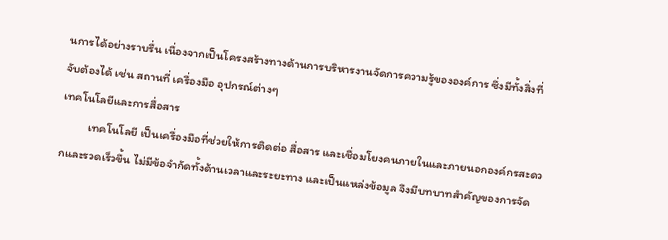นการได้อย่างราบรื่น เนื่องจากเป็นโครงสร้างทางด้านการบริหารงานจัดการความรู้ขององค์การ ซึ่งมีทั้งสิ่งที่จับต้องได้ เช่น สถานที่ เครื่องมือ อุปกรณ์ต่างๆ
เทคโนโลยีและการสื่อสาร
          เทคโนโลยี เป็นเครื่องมือที่ช่วยให้การติดต่อ สื่อสาร และเชื่อมโยงคนภายในและภายนอกองค์กรสะดวกและรวดเร็วขึ้น ไม่มีข้อจำกัดทั้งด้านเวลาและระยะทาง และเป็นแหล่งข้อมูล จึงมีบทบาทสำคัญของการจัด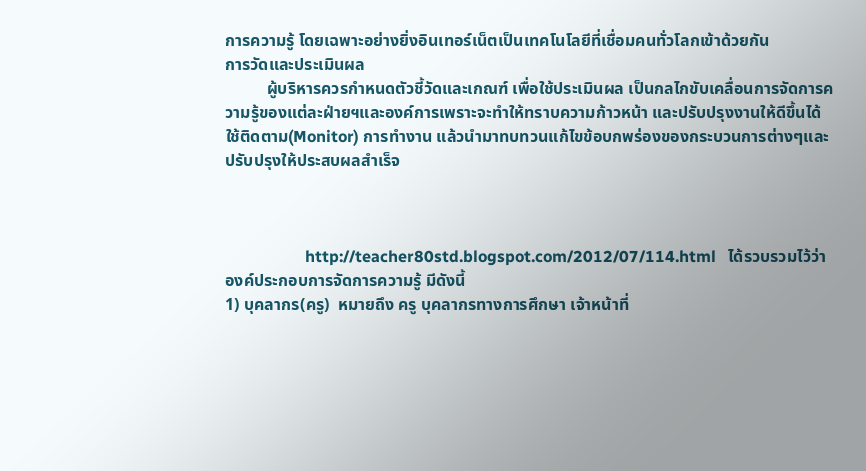การความรู้ โดยเฉพาะอย่างยิ่งอินเทอร์เน็ตเป็นเทคโนโลยีที่เชื่อมคนทั่วโลกเข้าด้วยกัน
การวัดและประเมินผล
          ผู้บริหารควรกำหนดตัวชี้วัดและเกณฑ์ เพื่อใช้ประเมินผล เป็นกลไกขับเคลื่อนการจัดการความรู้ของแต่ละฝ่ายฯและองค์การเพราะจะทำให้ทราบความก้าวหน้า และปรับปรุงงานให้ดีขึ้นได้ ใช้ติดตาม(Monitor) การทำงาน แล้วนำมาทบทวนแก้ไขข้อบกพร่องของกระบวนการต่างๆและปรับปรุงให้ประสบผลสำเร็จ



                    http://teacher80std.blogspot.com/2012/07/114.html   ได้รวบรวมไว้ว่า องค์ประกอบการจัดการความรู้ มีดังนี้
1) บุคลากร(ครู)  หมายถึง ครู บุคลากรทางการศึกษา เจ้าหน้าที่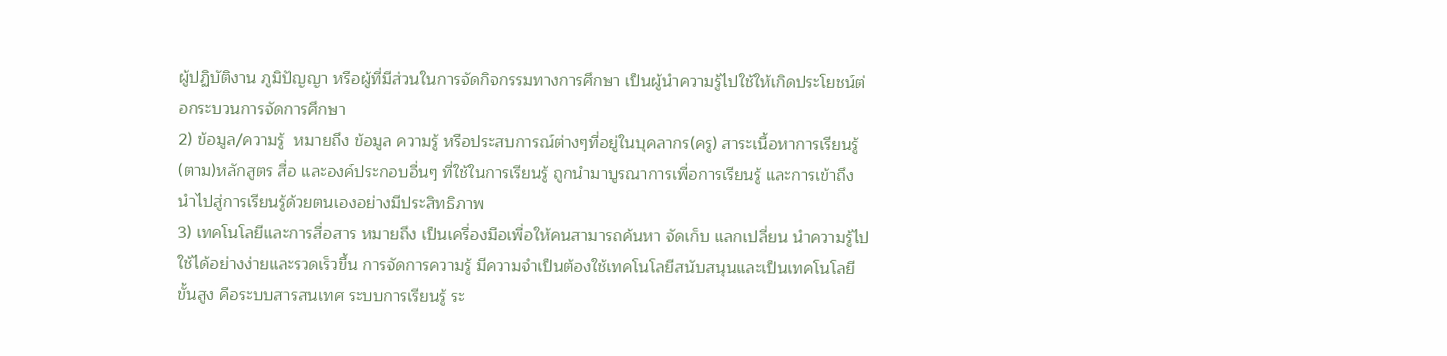ผู้ปฏิบัติงาน ภูมิปัญญา หรือผู้ที่มีส่วนในการจัดกิจกรรมทางการศึกษา เป็นผู้นำความรู้ไปใช้ให้เกิดประโยชน์ต่อกระบวนการจัดการศึกษา
2) ข้อมูล/ความรู้  หมายถึง ข้อมูล ความรู้ หรือประสบการณ์ต่างๆที่อยู่ในบุคลากร(ครู) สาระเนื้อหาการเรียนรู้ (ตาม)หลักสูตร สื่อ และองค์ประกอบอื่นๆ ที่ใช้ในการเรียนรู้ ถูกนำมาบูรณาการเพื่อการเรียนรู้ และการเข้าถึง นำไปสู่การเรียนรู้ด้วยตนเองอย่างมีประสิทธิภาพ
3) เทคโนโลยีและการสื่อสาร หมายถึง เป็นเครื่องมือเพื่อให้คนสามารถค้นหา จัดเก็บ แลกเปลี่ยน นำความรู้ไปใช้ได้อย่างง่ายและรวดเร็วขึ้น การจัดการความรู้ มีความจำเป็นต้องใช้เทคโนโลยีสนับสนุนและเป็นเทคโนโลยีขั้นสูง คือระบบสารสนเทศ ระบบการเรียนรู้ ระ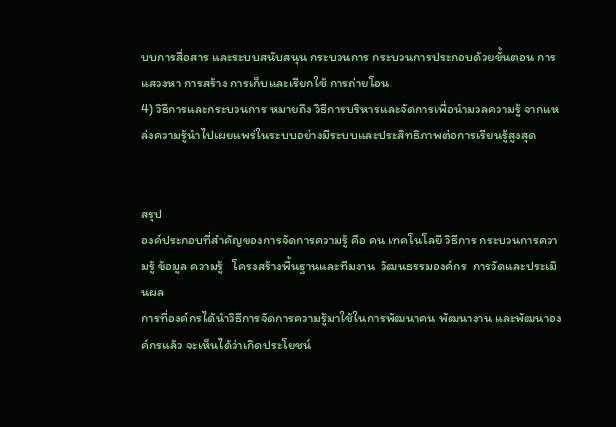บบการสื่อสาร และระบบสนับสนุน กระบวนการ กระบวนการประกอบด้วยขั้นตอน การแสวงหา การสร้าง การเก็บและเรียกใช้ การถ่ายโอน
4) วิธีการและกระบวนการ หมายถึง วิธีการบริหารและจัดการเพื่อนำมวลความรู้ จากแหล่งความรู้นำไปเผยแพร่ในระบบอย่างมีระบบและประสิทธิภาพต่อการเรียนรู้สูงสุด


สรุป
องค์ประกอบที่สำคัญของการจัดการความรู้ คือ คน เทคโนโลยี วิธีการ กระบวนการความรู้ ข้อมูล ความรู้   โครงสร้างพื้นฐานและทีมงาน  วัฒนธรรมองค์กร  การวัดและประเมินผล
การที่องค์กรได้นำวิธีการจัดการความรู้มาใช้ในการพัฒนาคน พัฒนางาน และพัฒนาองค์กรแล้ว จะเห็นได้ว่าเกิดประโยชน์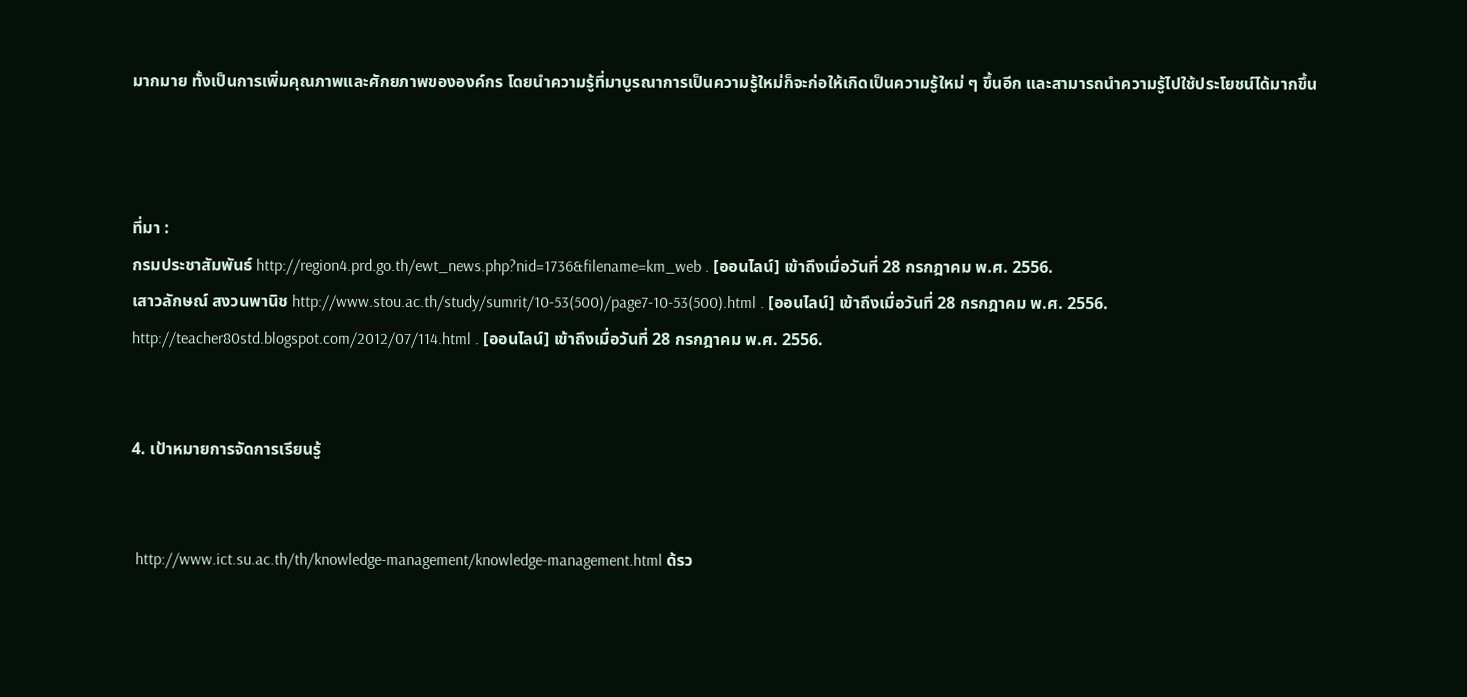มากมาย ทั้งเป็นการเพิ่มคุณภาพและศักยภาพขององค์กร โดยนำความรู้ที่มาบูรณาการเป็นความรู้ใหม่ก็จะก่อให้เกิดเป็นความรู้ใหม่ ๆ ขึ้นอีก และสามารถนำความรู้ไปใช้ประโยชน์ได้มากขึ้น



ที่มา :
กรมประชาสัมพันธ์ http://region4.prd.go.th/ewt_news.php?nid=1736&filename=km_web . [ออนไลน์] เข้าถึงเมื่อวันที่ 28 กรกฎาคม พ.ศ. 2556.
เสาวลักษณ์ สงวนพานิช http://www.stou.ac.th/study/sumrit/10-53(500)/page7-10-53(500).html . [ออนไลน์] เข้าถึงเมื่อวันที่ 28 กรกฎาคม พ.ศ. 2556.
http://teacher80std.blogspot.com/2012/07/114.html . [ออนไลน์] เข้าถึงเมื่อวันที่ 28 กรกฎาคม พ.ศ. 2556.


4. เป้าหมายการจัดการเรียนรู้


 http://www.ict.su.ac.th/th/knowledge-management/knowledge-management.html ด้รว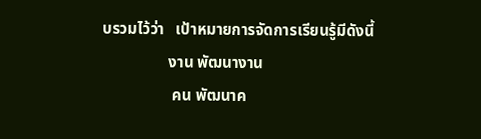บรวมไว้ว่า   เป้าหมายการจัดการเรียนรู้มีดังนี้
                 งาน พัฒนางาน
                  คน พัฒนาค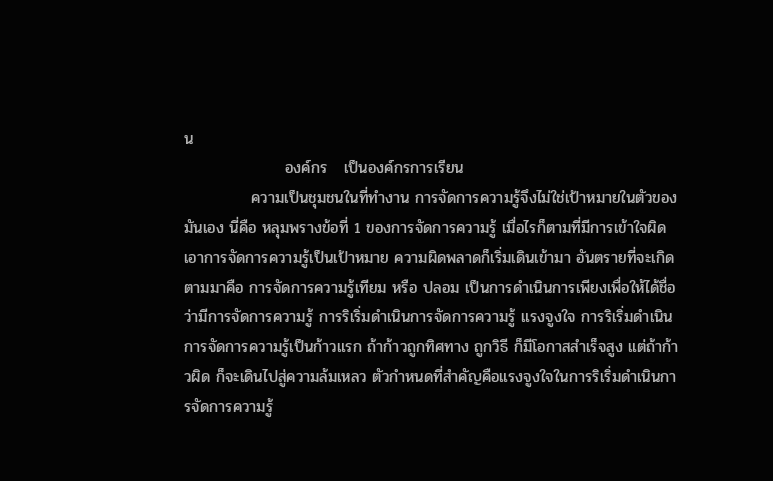น
                  องค์กร   เป็นองค์กรการเรียน
            ความเป็นชุมชนในที่ทำงาน การจัดการความรู้จึงไม่ใช่เป้าหมายในตัวของมันเอง นี่คือ หลุมพรางข้อที่ 1 ของการจัดการความรู้ เมื่อไรก็ตามที่มีการเข้าใจผิด เอาการจัดการความรู้เป็นเป้าหมาย ความผิดพลาดก็เริ่มเดินเข้ามา อันตรายที่จะเกิดตามมาคือ การจัดการความรู้เทียม หรือ ปลอม เป็นการดำเนินการเพียงเพื่อให้ได้ชื่อว่ามีการจัดการความรู้ การริเริ่มดำเนินการจัดการความรู้ แรงจูงใจ การริเริ่มดำเนินการจัดการความรู้เป็นก้าวแรก ถ้าก้าวถูกทิศทาง ถูกวิธี ก็มีโอกาสสำเร็จสูง แต่ถ้าก้าวผิด ก็จะเดินไปสู่ความล้มเหลว ตัวกำหนดที่สำคัญคือแรงจูงใจในการริเริ่มดำเนินการจัดการความรู้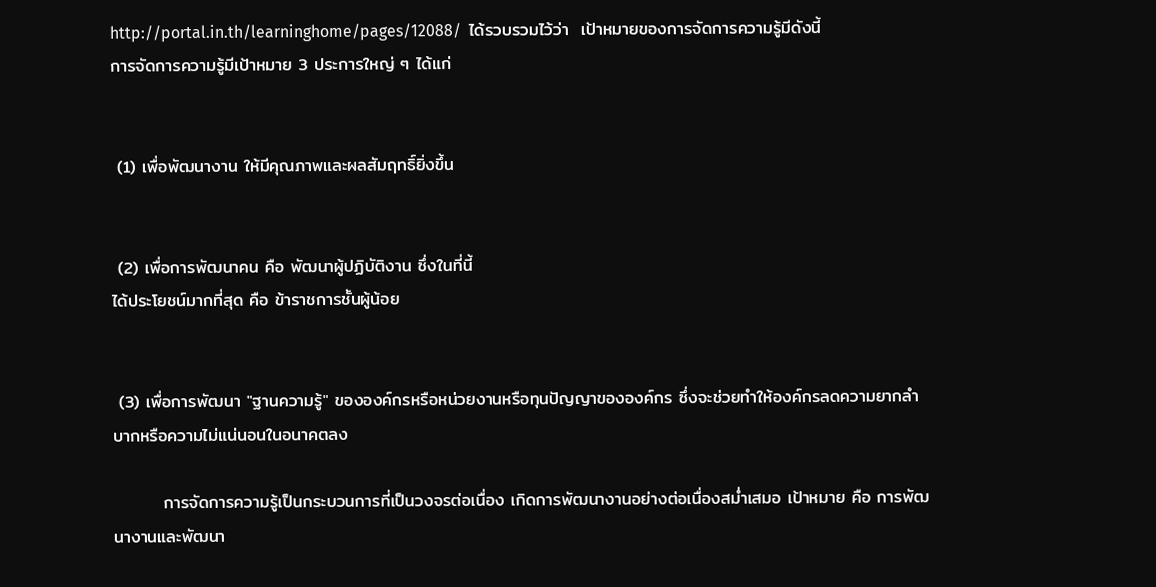http://portal.in.th/learninghome/pages/12088/  ได้รวบรวมไว้ว่า  เป้าหมายของการจัดการความรู้มีดังนี้
การจัดการความรู้มีเป้าหมาย 3 ประการใหญ่ ๆ ได้แก่


 (1) เพื่อพัฒนางาน ให้มีคุณภาพและผลสัมฤทธิ์ยิ่งขึ้น


 (2) เพื่อการพัฒนาคน คือ พัฒนาผู้ปฏิบัติงาน ซึ่งในที่นี้
ได้ประโยชน์มากที่สุด คือ ข้าราชการชั้นผู้น้อย


 (3) เพื่อการพัฒนา "ฐานความรู้" ขององค์กรหรือหน่วยงานหรือทุนปัญญาขององค์กร ซึ่งจะช่วยทำให้องค์กรลดความยากลำบากหรือความไม่แน่นอนในอนาคตลง

        การจัดการความรู้เป็นกระบวนการที่เป็นวงจรต่อเนื่อง เกิดการพัฒนางานอย่างต่อเนื่องสม่ำเสมอ เป้าหมาย คือ การพัฒนางานและพัฒนา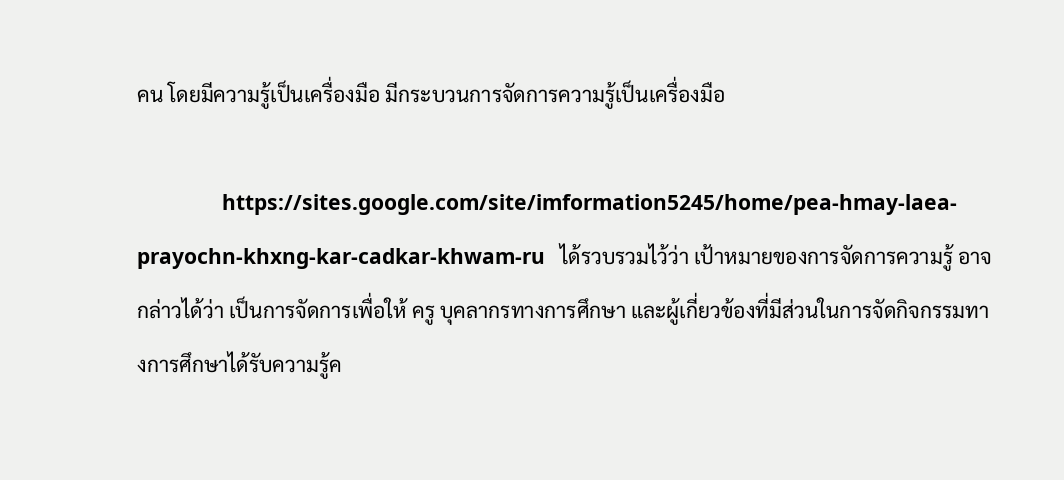คน โดยมีความรู้เป็นเครื่องมือ มีกระบวนการจัดการความรู้เป็นเครื่องมือ

                 https://sites.google.com/site/imformation5245/home/pea-hmay-laea-prayochn-khxng-kar-cadkar-khwam-ru   ได้รวบรวมไว้ว่า เป้าหมายของการจัดการความรู้ อาจกล่าวได้ว่า เป็นการจัดการเพื่อให้ ครู บุคลากรทางการศึกษา และผู้เกี่ยวข้องที่มีส่วนในการจัดกิจกรรมทางการศึกษาได้รับความรู้ค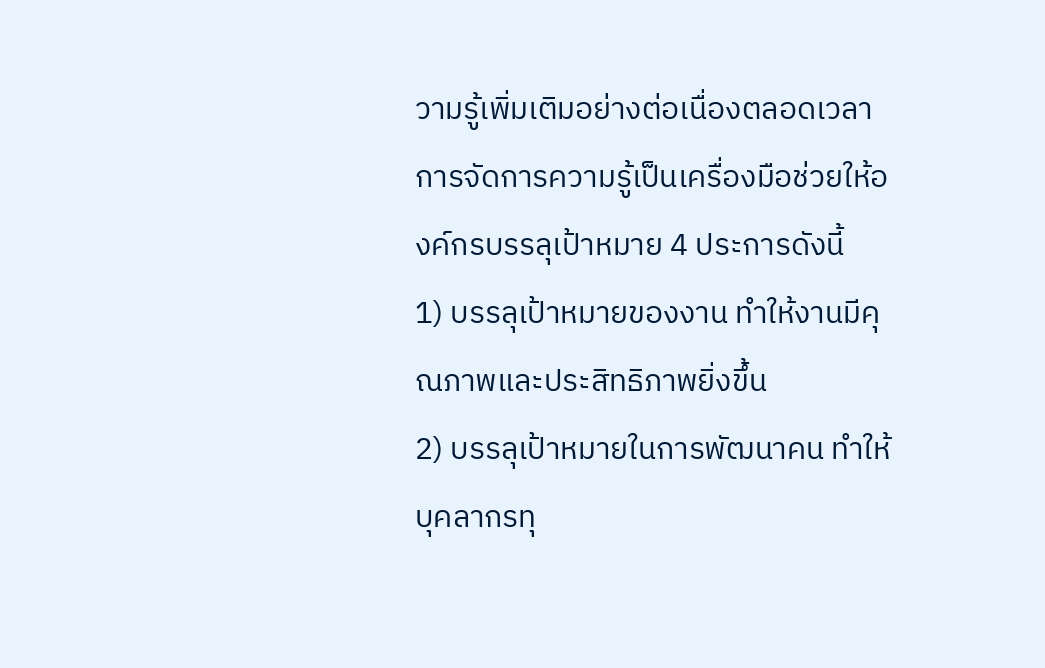วามรู้เพิ่มเติมอย่างต่อเนื่องตลอดเวลา การจัดการความรู้เป็นเครื่องมือช่วยให้องค์กรบรรลุเป้าหมาย 4 ประการดังนี้
1) บรรลุเป้าหมายของงาน ทำให้งานมีคุณภาพและประสิทธิภาพยิ่งขึ้น
2) บรรลุเป้าหมายในการพัฒนาคน ทำให้บุคลากรทุ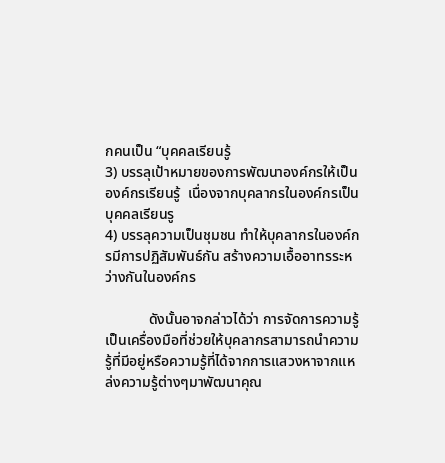กคนเป็น “บุคคลเรียนรู้
3) บรรลุเป้าหมายของการพัฒนาองค์กรให้เป็นองค์กรเรียนรู้  เนื่องจากบุคลากรในองค์กรเป็นบุคคลเรียนรู
4) บรรลุความเป็นชุมชน ทำให้บุคลากรในองค์กรมีการปฏิสัมพันธ์กัน สร้างความเอื้ออาทรระหว่างกันในองค์กร

            ดังนั้นอาจกล่าวได้ว่า การจัดการความรู้เป็นเครื่องมือที่ช่วยให้บุคลากรสามารถนำความรู้ที่มีอยู่หรือความรู้ที่ได้จากการแสวงหาจากแหล่งความรู้ต่างๆมาพัฒนาคุณ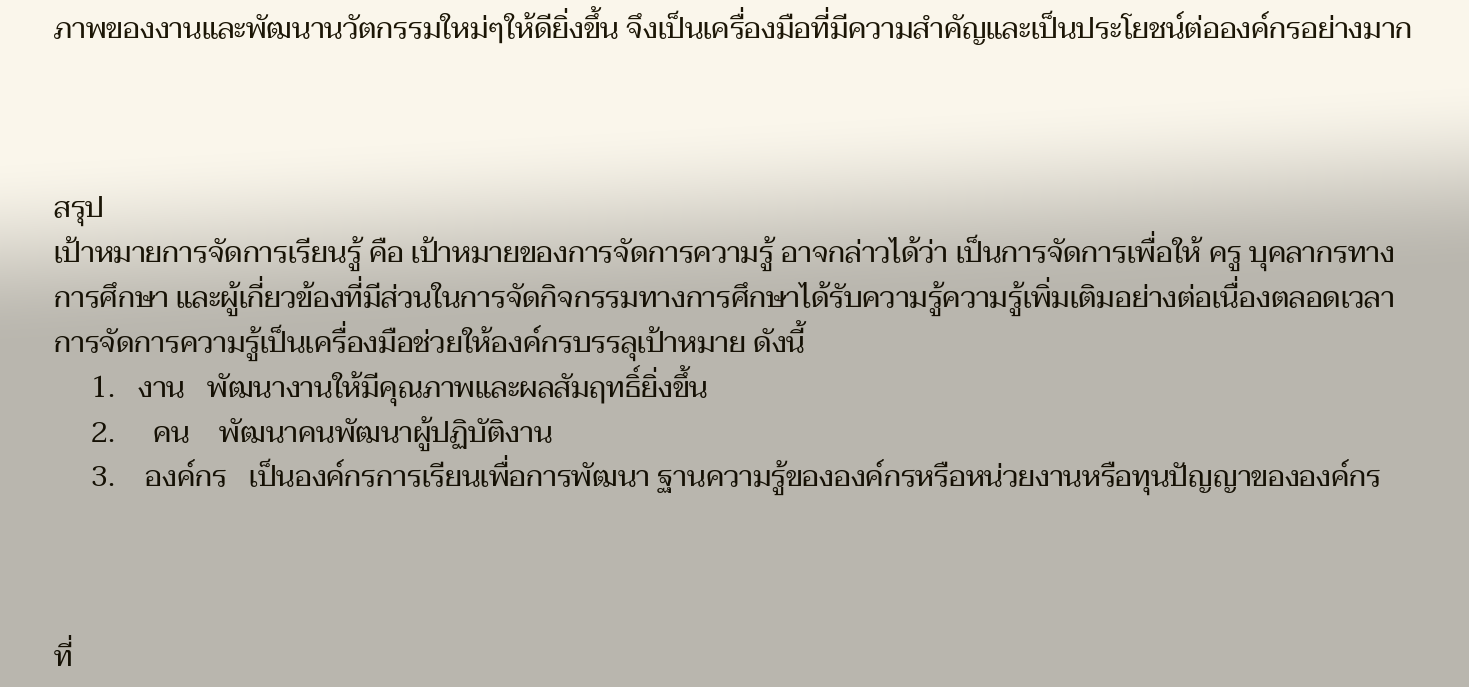ภาพของงานและพัฒนานวัตกรรมใหม่ๆให้ดียิ่งขึ้น จึงเป็นเครื่องมือที่มีความสำคัญและเป็นประโยชน์ต่อองค์กรอย่างมาก



สรุป
เป้าหมายการจัดการเรียนรู้ คือ เป้าหมายของการจัดการความรู้ อาจกล่าวได้ว่า เป็นการจัดการเพื่อให้ ครู บุคลากรทางการศึกษา และผู้เกี่ยวข้องที่มีส่วนในการจัดกิจกรรมทางการศึกษาได้รับความรู้ความรู้เพิ่มเติมอย่างต่อเนื่องตลอดเวลา การจัดการความรู้เป็นเครื่องมือช่วยให้องค์กรบรรลุเป้าหมาย ดังนี้
     1.   งาน   พัฒนางานให้มีคุณภาพและผลสัมฤทธิ์ยิ่งขึ้น
     2.     คน    พัฒนาคนพัฒนาผู้ปฏิบัติงาน
     3.    องค์กร   เป็นองค์กรการเรียนเพื่อการพัฒนา ฐานความรู้ขององค์กรหรือหน่วยงานหรือทุนปัญญาขององค์กร



ที่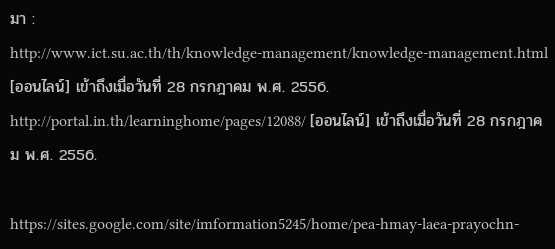มา :
http://www.ict.su.ac.th/th/knowledge-management/knowledge-management.html [ออนไลน์] เข้าถึงเมื่อวันที่ 28 กรกฎาคม พ.ศ. 2556.
http://portal.in.th/learninghome/pages/12088/ [ออนไลน์] เข้าถึงเมื่อวันที่ 28 กรกฎาคม พ.ศ. 2556.

https://sites.google.com/site/imformation5245/home/pea-hmay-laea-prayochn-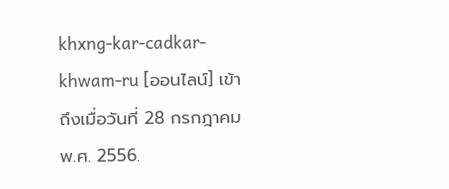khxng-kar-cadkar-khwam-ru [ออนไลน์] เข้าถึงเมื่อวันที่ 28 กรกฎาคม พ.ศ. 2556.